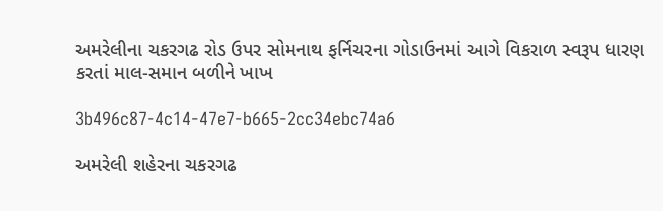અમરેલીના ચકરગઢ રોડ ઉપર સોમનાથ ફર્નિચરના ગોડાઉનમાં આગે વિકરાળ સ્વરૂપ ધારણ કરતાં માલ-સમાન બળીને ખાખ

3b496c87-4c14-47e7-b665-2cc34ebc74a6

અમરેલી શહેરના ચકરગઢ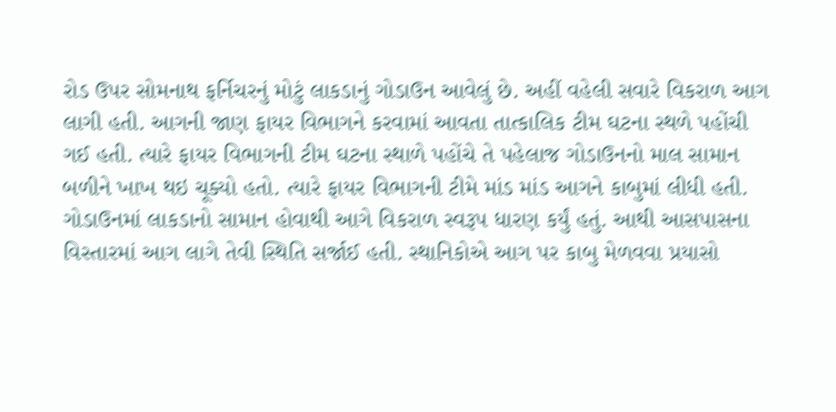રોડ ઉપર સોમનાથ ફર્નિચરનું મોટું લાકડાનું ગોડાઉન આવેલું છે. અહીં વહેલી સવારે વિકરાળ આગ લાગી હતી. આગની જાણ ફાયર વિભાગને કરવામાં આવતા તાત્કાલિક ટીમ ઘટના સ્થળે પહોંચી ગઈ હતી. ત્યારે ફાયર વિભાગની ટીમ ઘટના સ્થાળે પહોંચે તે પહેલાજ ગોડાઉનનો માલ સામાન બળીને ખાખ થઇ ચૂક્યો હતો. ત્યારે ફાયર વિભાગની ટીમે માંડ માંડ આગને કાબુમાં લીધી હતી. ગોડાઉનમાં લાકડાનો સામાન હોવાથી આગે વિકરાળ સ્વરૂપ ધારણ કર્યું હતું. આથી આસપાસના વિસ્તારમાં આગ લાગે તેવી સ્થિતિ સર્જાઈ હતી. સ્થાનિકોએ આગ પર કાબુ મેળવવા પ્રયાસો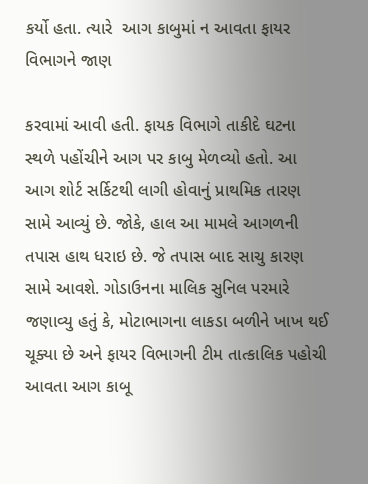કર્યો હતા. ત્યારે  આગ કાબુમાં ન આવતા ફાયર વિભાગને જાણ

કરવામાં આવી હતી. ફાયક વિભાગે તાકીદે ઘટના સ્થળે પહોંચીને આગ પર કાબુ મેળવ્યો હતો. આ આગ શોર્ટ સર્કિટથી લાગી હોવાનું પ્રાથમિક તારણ સામે આવ્યું છે. જોકે, હાલ આ મામલે આગળની તપાસ હાથ ધરાઇ છે. જે તપાસ બાદ સાચુ કારણ સામે આવશે. ગોડાઉનના માલિક સુનિલ પરમારે જણાવ્યુ હતું કે, મોટાભાગના લાકડા બળીને ખાખ થઈ ચૂક્યા છે અને ફાયર વિભાગની ટીમ તાત્કાલિક પહોચી આવતા આગ કાબૂ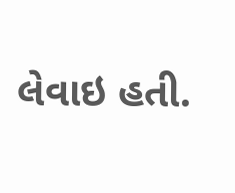લેવાઇ હતી.